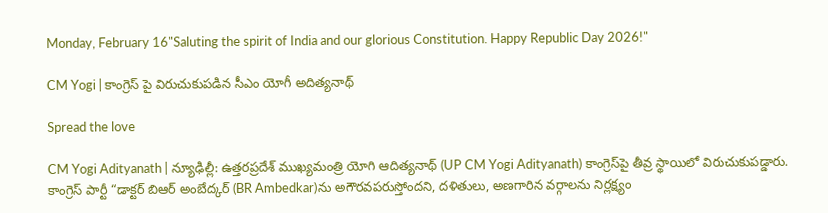Monday, February 16"Saluting the spirit of India and our glorious Constitution. Happy Republic Day 2026!"

CM Yogi | కాంగ్రెస్ పై విరుచుకుప‌డిన సీఎం యోగీ అదిత్య‌నాథ్‌

Spread the love

CM Yogi Adityanath | న్యూఢిల్లీ: ఉత్తరప్రదేశ్‌ ముఖ్యమంత్రి యోగి ఆదిత్యనాథ్‌ (UP CM Yogi Adityanath) కాంగ్రెస్‌పై తీవ్ర స్థాయిలో విరుచుకుపడ్డారు. కాంగ్రెస్‌ పార్టీ “డాక్టర్‌ బిఆర్‌ అంబేద్కర్‌ (BR Ambedkar)ను అగౌరవపరుస్తోందని, దళితులు, అణగారిన వర్గాలను నిర్లక్ష్యం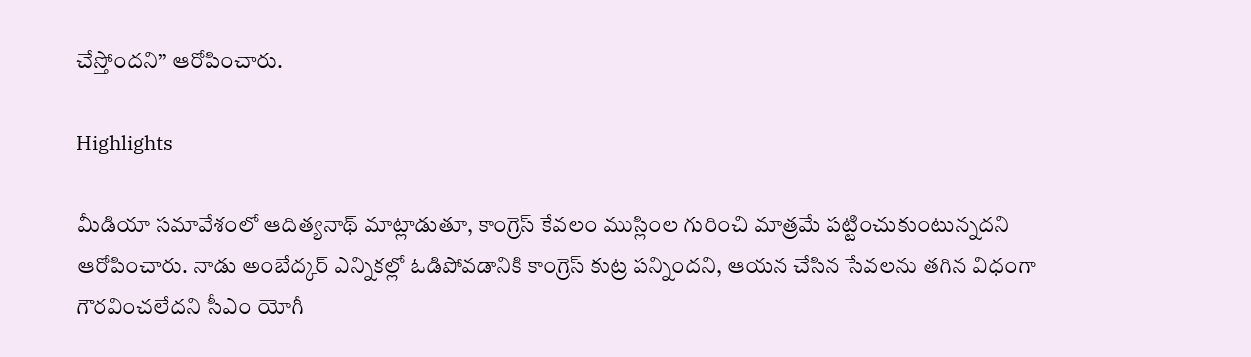చేస్తోందని” ఆరోపించారు.

Highlights

మీడియా సమావేశంలో ఆదిత్యనాథ్ మాట్లాడుతూ, కాంగ్రెస్ కేవలం ముస్లింల గురించి మాత్రమే పట్టించుకుంటున్నదని ఆరోపించారు. నాడు అంబేద్కర్‌ ఎన్నికల్లో ఓడిపోవ‌డానికి కాంగ్రెస్‌ కుట్ర పన్నిందని, ఆయన చేసిన సేవలను తగిన విధంగా గౌరవించ‌లేద‌ని సీఎం యోగీ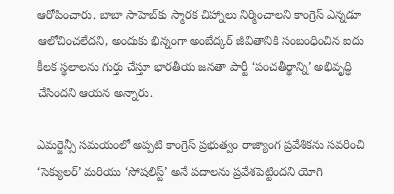ఆరోపించారు. బాబా సాహెబ్‌కు స్మారక చిహ్నాలు నిర్మించాలని కాంగ్రెస్ ఎన్నడూ ఆలోచించలేదని, అందుకు భిన్నంగా అంబేద్కర్ జీవితానికి సంబంధించిన ఐదు కీలక స్థలాలను గుర్తు చేస్తూ భారతీయ జనతా పార్టీ ‘పంచతీర్థాన్ని’ అభివృద్ధి చేసిందని ఆయన అన్నారు.

ఎమర్జెన్సీ సమయంలో అప్ప‌టి కాంగ్రెస్ ప్ర‌భుత్వం రాజ్యాంగ ప్రవేశికను సవరించి ‘సెక్యులర్’ మరియు ‘సోషలిస్ట్’ అనే పదాలను ప్రవేశపెట్టిందని యోగి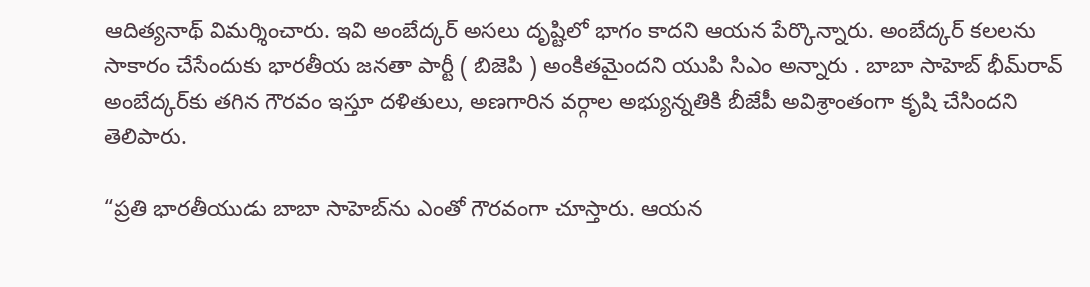ఆదిత్యనాథ్ విమర్శించారు. ఇవి అంబేద్కర్ అసలు దృష్టిలో భాగం కాదని ఆయన పేర్కొన్నారు. అంబేద్కర్ కలలను సాకారం చేసేందుకు భారతీయ జనతా పార్టీ ( బిజెపి ) అంకితమైందని యుపి సిఎం అన్నారు . బాబా సాహెబ్ భీమ్‌రావ్ అంబేద్కర్‌కు తగిన గౌరవం ఇస్తూ దళితులు, అణగారిన వర్గాల అభ్యున్నతికి బీజేపీ అవిశ్రాంతంగా కృషి చేసిందని తెలిపారు.

“ప్రతి భారతీయుడు బాబా సాహెబ్‌ను ఎంతో గౌరవంగా చూస్తారు. ఆయన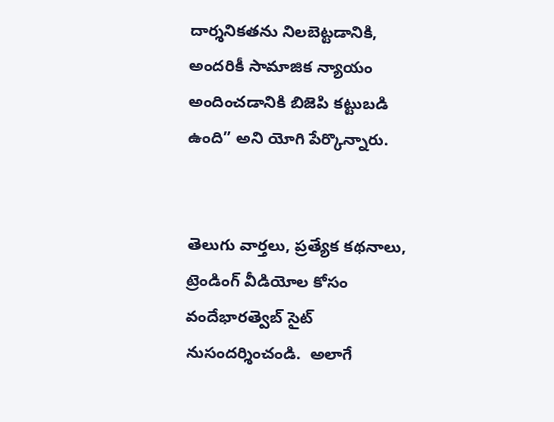దార్శనికతను నిలబెట్టడానికి, అందరికీ సామాజిక న్యాయం అందించడానికి బిజెపి కట్టుబడి ఉంది” అని యోగి పేర్కొన్నారు.


తెలుగు వార్తలు, ప్రత్యేక కథనాలు, ట్రెండింగ్ వీడియోల కోసం వందేభారత్వెబ్ సైట్ నుసందర్శించండి.  అలాగే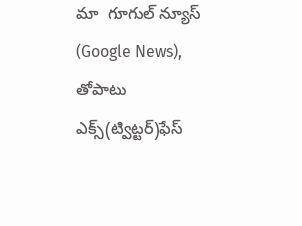మా  గూగుల్ న్యూస్ (Google News), తోపాటు ఎక్స్(ట్విట్టర్)ఫేస్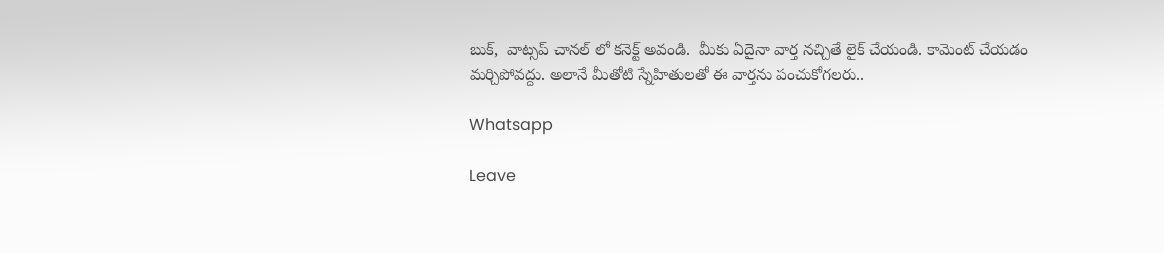బుక్,  వాట్సప్ చానల్ లో కనెక్ట్ అవండి.  మీకు ఏదైనా వార్త నచ్చితే లైక్ చేయండి. కామెంట్ చేయడం మర్చిపోవద్దు. అలానే మీతోటి స్నేహితులతో ఈ వార్తను పంచుకోగలరు..

Whatsapp

Leave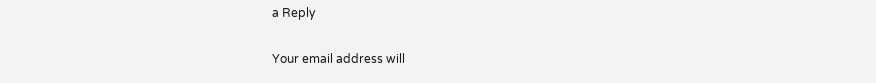a Reply

Your email address will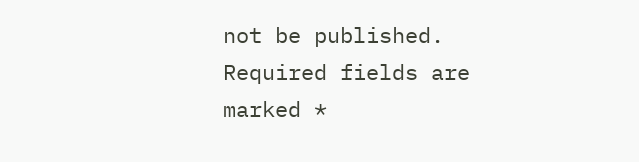not be published. Required fields are marked *